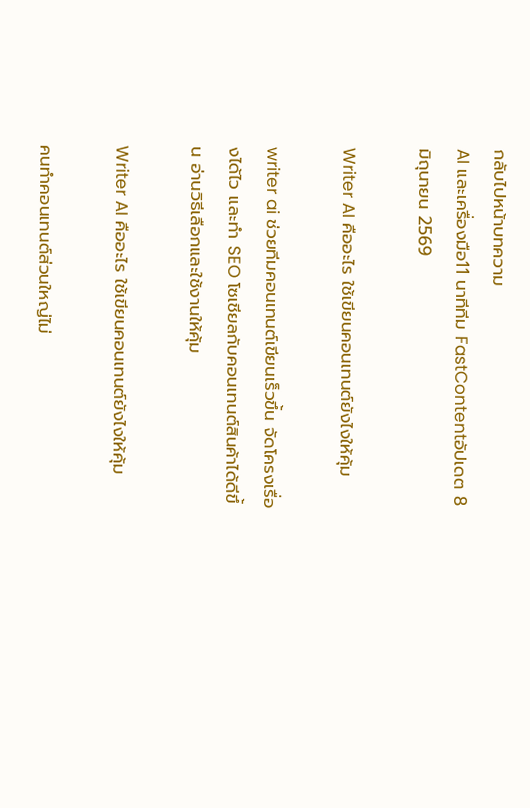กลับไปหน้าบทความ
AI และเครื่องมือ11 นาทีทีม FastContentอัปเดต 8 มิถุนายน 2569

Writer AI คืออะไร ใช้เขียนคอนเทนต์ยังไงให้คุ้ม

writer ai ช่วยทีมคอนเทนต์เขียนเร็วขึ้น จัดโครงเรื่องได้ไว และทำ SEO โซเชียลกับคอนเทนต์สินค้าได้ดีขึ้น อ่านวิธีเลือกและใช้งานให้คุ้ม

Writer AI คืออะไร ใช้เขียนคอนเทนต์ยังไงให้คุ้ม

คนทำคอนเทนต์ส่วนใหญ่ไม่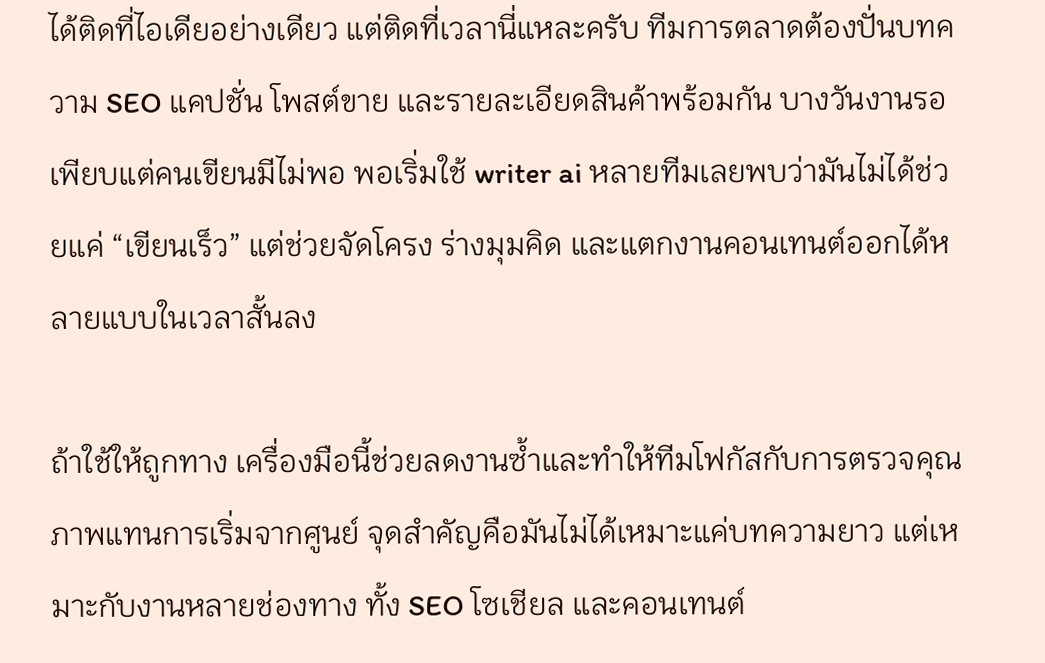ได้ติดที่ไอเดียอย่างเดียว แต่ติดที่เวลานี่แหละครับ ทีมการตลาดต้องปั่นบทความ SEO แคปชั่น โพสต์ขาย และรายละเอียดสินค้าพร้อมกัน บางวันงานรอเพียบแต่คนเขียนมีไม่พอ พอเริ่มใช้ writer ai หลายทีมเลยพบว่ามันไม่ได้ช่วยแค่ “เขียนเร็ว” แต่ช่วยจัดโครง ร่างมุมคิด และแตกงานคอนเทนต์ออกได้หลายแบบในเวลาสั้นลง

ถ้าใช้ให้ถูกทาง เครื่องมือนี้ช่วยลดงานซ้ำและทำให้ทีมโฟกัสกับการตรวจคุณภาพแทนการเริ่มจากศูนย์ จุดสำคัญคือมันไม่ได้เหมาะแค่บทความยาว แต่เหมาะกับงานหลายช่องทาง ทั้ง SEO โซเชียล และคอนเทนต์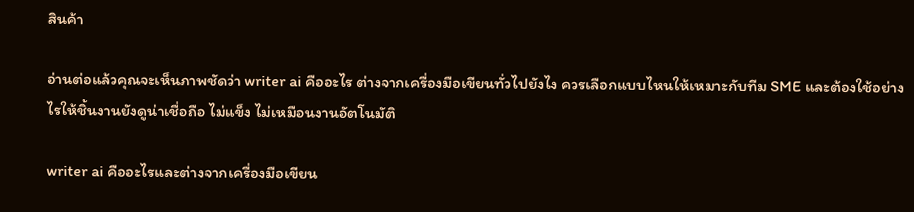สินค้า

อ่านต่อแล้วคุณจะเห็นภาพชัดว่า writer ai คืออะไร ต่างจากเครื่องมือเขียนทั่วไปยังไง ควรเลือกแบบไหนให้เหมาะกับทีม SME และต้องใช้อย่างไรให้ชิ้นงานยังดูน่าเชื่อถือ ไม่แข็ง ไม่เหมือนงานอัตโนมัติ

writer ai คืออะไรและต่างจากเครื่องมือเขียน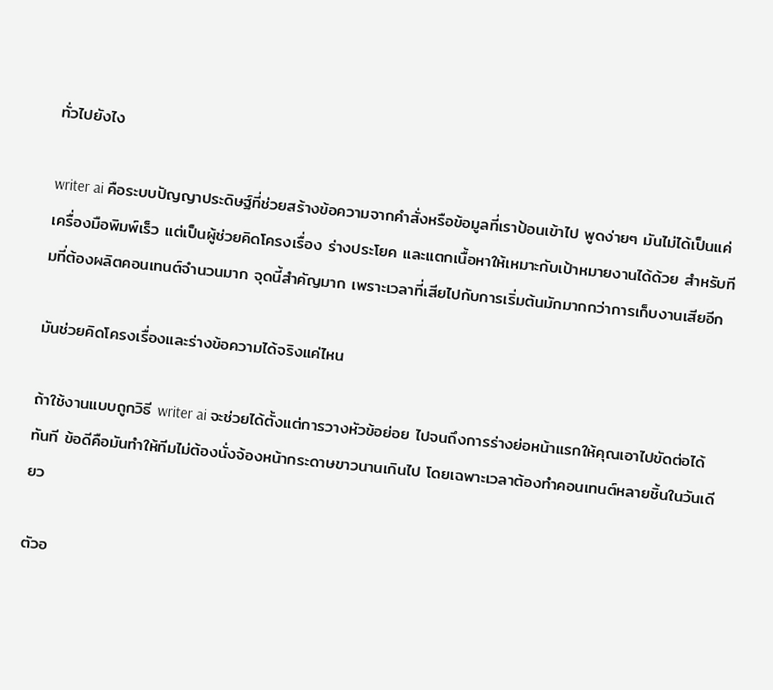ทั่วไปยังไง

writer ai คือระบบปัญญาประดิษฐ์ที่ช่วยสร้างข้อความจากคำสั่งหรือข้อมูลที่เราป้อนเข้าไป พูดง่ายๆ มันไม่ได้เป็นแค่เครื่องมือพิมพ์เร็ว แต่เป็นผู้ช่วยคิดโครงเรื่อง ร่างประโยค และแตกเนื้อหาให้เหมาะกับเป้าหมายงานได้ด้วย สำหรับทีมที่ต้องผลิตคอนเทนต์จำนวนมาก จุดนี้สำคัญมาก เพราะเวลาที่เสียไปกับการเริ่มต้นมักมากกว่าการเก็บงานเสียอีก

มันช่วยคิดโครงเรื่องและร่างข้อความได้จริงแค่ไหน

ถ้าใช้งานแบบถูกวิธี writer ai จะช่วยได้ตั้งแต่การวางหัวข้อย่อย ไปจนถึงการร่างย่อหน้าแรกให้คุณเอาไปขัดต่อได้ทันที ข้อดีคือมันทำให้ทีมไม่ต้องนั่งจ้องหน้ากระดาษขาวนานเกินไป โดยเฉพาะเวลาต้องทำคอนเทนต์หลายชิ้นในวันเดียว

ตัวอ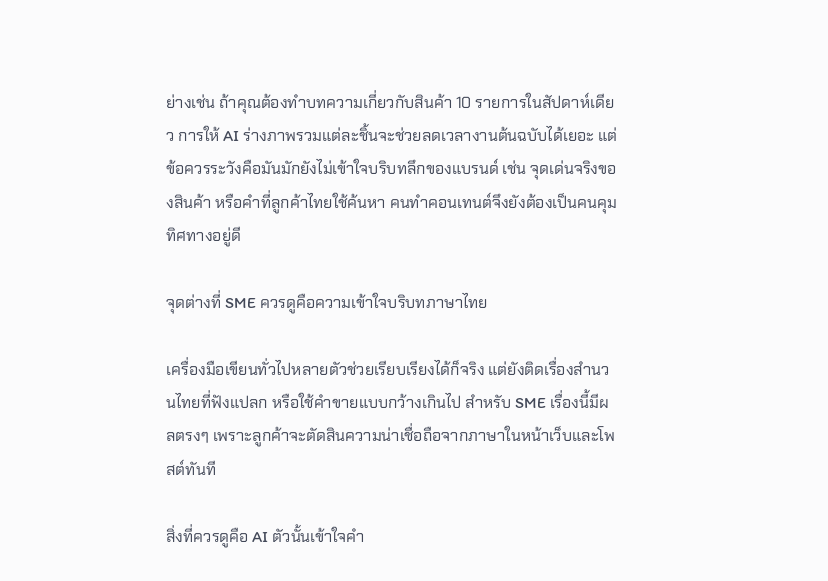ย่างเช่น ถ้าคุณต้องทำบทความเกี่ยวกับสินค้า 10 รายการในสัปดาห์เดียว การให้ AI ร่างภาพรวมแต่ละชิ้นจะช่วยลดเวลางานต้นฉบับได้เยอะ แต่ข้อควรระวังคือมันมักยังไม่เข้าใจบริบทลึกของแบรนด์ เช่น จุดเด่นจริงของสินค้า หรือคำที่ลูกค้าไทยใช้ค้นหา คนทำคอนเทนต์จึงยังต้องเป็นคนคุมทิศทางอยู่ดี

จุดต่างที่ SME ควรดูคือความเข้าใจบริบทภาษาไทย

เครื่องมือเขียนทั่วไปหลายตัวช่วยเรียบเรียงได้ก็จริง แต่ยังติดเรื่องสำนวนไทยที่ฟังแปลก หรือใช้คำขายแบบกว้างเกินไป สำหรับ SME เรื่องนี้มีผลตรงๆ เพราะลูกค้าจะตัดสินความน่าเชื่อถือจากภาษาในหน้าเว็บและโพสต์ทันที

สิ่งที่ควรดูคือ AI ตัวนั้นเข้าใจคำ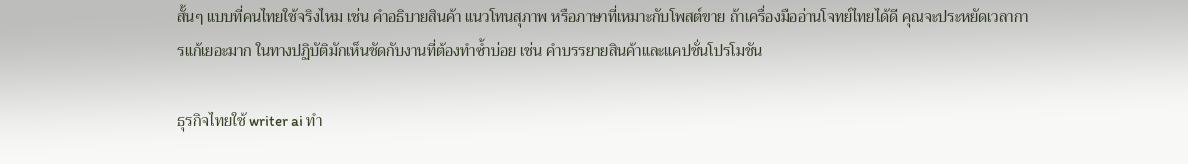สั้นๆ แบบที่คนไทยใช้จริงไหม เช่น คำอธิบายสินค้า แนวโทนสุภาพ หรือภาษาที่เหมาะกับโพสต์ขาย ถ้าเครื่องมืออ่านโจทย์ไทยได้ดี คุณจะประหยัดเวลาการแก้เยอะมาก ในทางปฏิบัติมักเห็นชัดกับงานที่ต้องทำซ้ำบ่อย เช่น คำบรรยายสินค้าและแคปชั่นโปรโมชัน

ธุรกิจไทยใช้ writer ai ทำ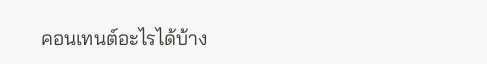คอนเทนต์อะไรได้บ้าง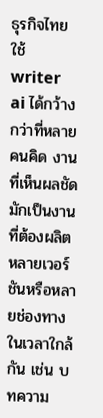ธุรกิจไทยใช้ writer ai ได้กว้างกว่าที่หลายคนคิด งานที่เห็นผลชัดมักเป็นงานที่ต้องผลิตหลายเวอร์ชันหรือหลายช่องทางในเวลาใกล้กัน เช่น บทความ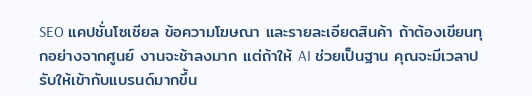SEO แคปชั่นโซเชียล ข้อความโฆษณา และรายละเอียดสินค้า ถ้าต้องเขียนทุกอย่างจากศูนย์ งานจะช้าลงมาก แต่ถ้าให้ AI ช่วยเป็นฐาน คุณจะมีเวลาปรับให้เข้ากับแบรนด์มากขึ้น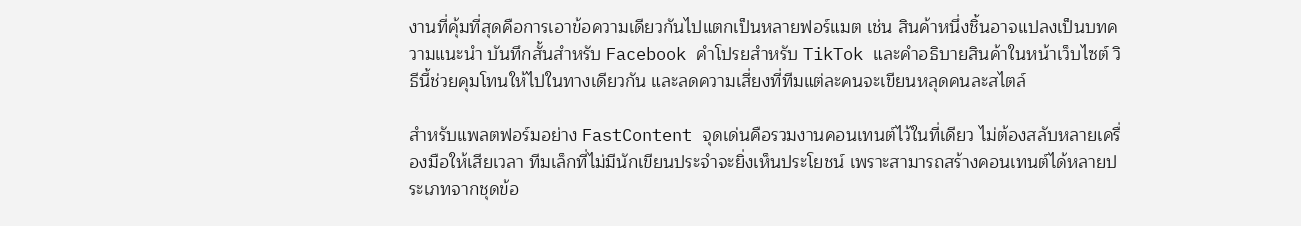งานที่คุ้มที่สุดคือการเอาข้อความเดียวกันไปแตกเป็นหลายฟอร์แมต เช่น สินค้าหนึ่งชิ้นอาจแปลงเป็นบทความแนะนำ บันทึกสั้นสำหรับ Facebook คำโปรยสำหรับ TikTok และคำอธิบายสินค้าในหน้าเว็บไซต์ วิธีนี้ช่วยคุมโทนให้ไปในทางเดียวกัน และลดความเสี่ยงที่ทีมแต่ละคนจะเขียนหลุดคนละสไตล์

สำหรับแพลตฟอร์มอย่าง FastContent จุดเด่นคือรวมงานคอนเทนต์ไว้ในที่เดียว ไม่ต้องสลับหลายเครื่องมือให้เสียเวลา ทีมเล็กที่ไม่มีนักเขียนประจำจะยิ่งเห็นประโยชน์ เพราะสามารถสร้างคอนเทนต์ได้หลายประเภทจากชุดข้อ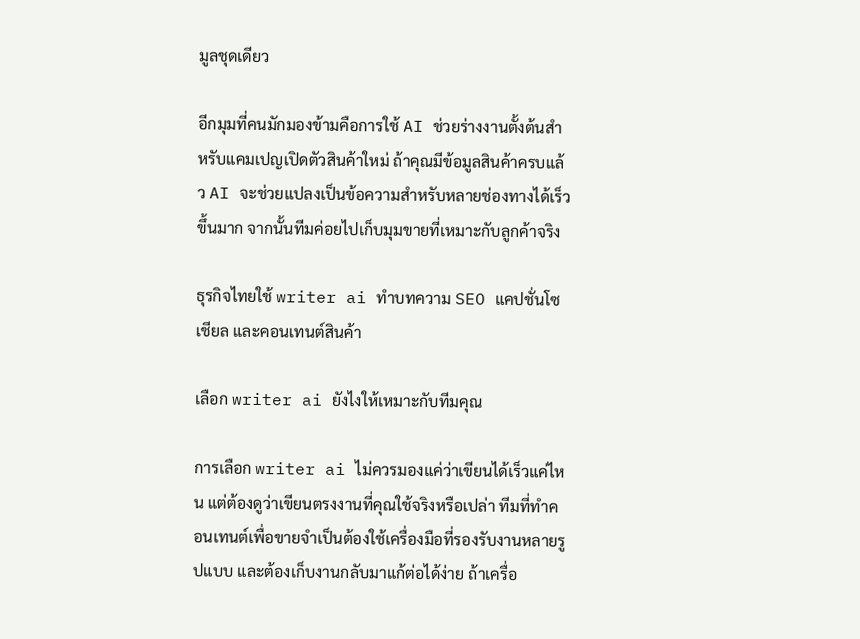มูลชุดเดียว

อีกมุมที่คนมักมองข้ามคือการใช้ AI ช่วยร่างงานตั้งต้นสำหรับแคมเปญเปิดตัวสินค้าใหม่ ถ้าคุณมีข้อมูลสินค้าครบแล้ว AI จะช่วยแปลงเป็นข้อความสำหรับหลายช่องทางได้เร็วขึ้นมาก จากนั้นทีมค่อยไปเก็บมุมขายที่เหมาะกับลูกค้าจริง

ธุรกิจไทยใช้ writer ai ทำบทความ SEO แคปชั่นโซเชียล และคอนเทนต์สินค้า

เลือก writer ai ยังไงให้เหมาะกับทีมคุณ

การเลือก writer ai ไม่ควรมองแค่ว่าเขียนได้เร็วแค่ไหน แต่ต้องดูว่าเขียนตรงงานที่คุณใช้จริงหรือเปล่า ทีมที่ทำคอนเทนต์เพื่อขายจำเป็นต้องใช้เครื่องมือที่รองรับงานหลายรูปแบบ และต้องเก็บงานกลับมาแก้ต่อได้ง่าย ถ้าเครื่อ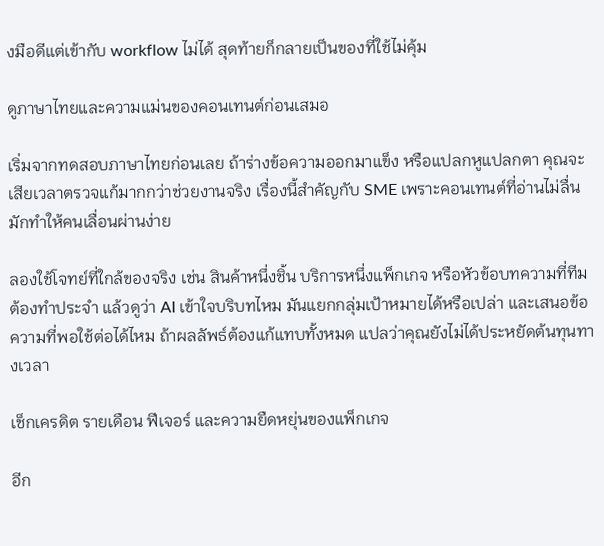งมือดีแต่เข้ากับ workflow ไม่ได้ สุดท้ายก็กลายเป็นของที่ใช้ไม่คุ้ม

ดูภาษาไทยและความแม่นของคอนเทนต์ก่อนเสมอ

เริ่มจากทดสอบภาษาไทยก่อนเลย ถ้าร่างข้อความออกมาแข็ง หรือแปลกหูแปลกตา คุณจะเสียเวลาตรวจแก้มากกว่าช่วยงานจริง เรื่องนี้สำคัญกับ SME เพราะคอนเทนต์ที่อ่านไม่ลื่นมักทำให้คนเลื่อนผ่านง่าย

ลองใช้โจทย์ที่ใกล้ของจริง เช่น สินค้าหนึ่งชิ้น บริการหนึ่งแพ็กเกจ หรือหัวข้อบทความที่ทีมต้องทำประจำ แล้วดูว่า AI เข้าใจบริบทไหม มันแยกกลุ่มเป้าหมายได้หรือเปล่า และเสนอข้อความที่พอใช้ต่อได้ไหม ถ้าผลลัพธ์ต้องแก้แทบทั้งหมด แปลว่าคุณยังไม่ได้ประหยัดต้นทุนทางเวลา

เช็กเครดิต รายเดือน ฟีเจอร์ และความยืดหยุ่นของแพ็กเกจ

อีก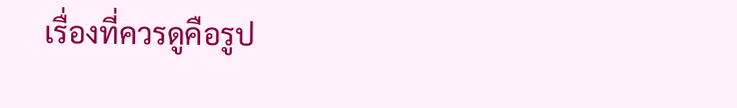เรื่องที่ควรดูคือรูป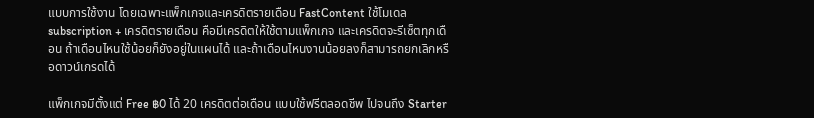แบบการใช้งาน โดยเฉพาะแพ็กเกจและเครดิตรายเดือน FastContent ใช้โมเดล subscription + เครดิตรายเดือน คือมีเครดิตให้ใช้ตามแพ็กเกจ และเครดิตจะรีเซ็ตทุกเดือน ถ้าเดือนไหนใช้น้อยก็ยังอยู่ในแผนได้ และถ้าเดือนไหนงานน้อยลงก็สามารถยกเลิกหรือดาวน์เกรดได้

แพ็กเกจมีตั้งแต่ Free ฿0 ได้ 20 เครดิตต่อเดือน แบบใช้ฟรีตลอดชีพ ไปจนถึง Starter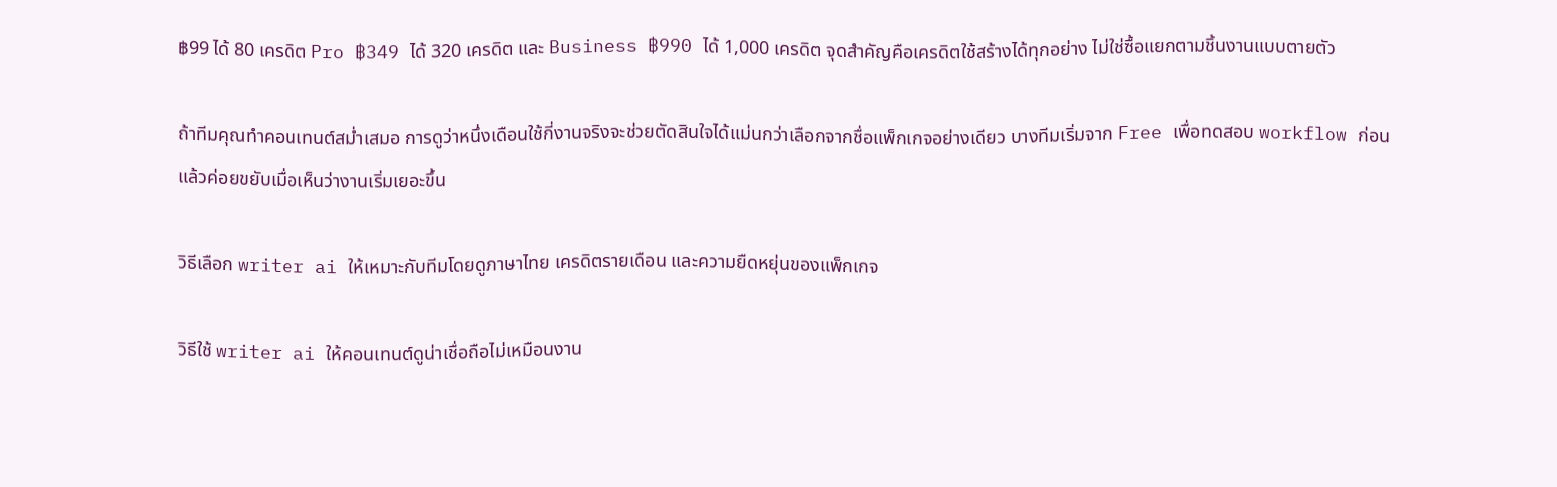฿99 ได้ 80 เครดิต Pro ฿349 ได้ 320 เครดิต และ Business ฿990 ได้ 1,000 เครดิต จุดสำคัญคือเครดิตใช้สร้างได้ทุกอย่าง ไม่ใช่ซื้อแยกตามชิ้นงานแบบตายตัว

ถ้าทีมคุณทำคอนเทนต์สม่ำเสมอ การดูว่าหนึ่งเดือนใช้กี่งานจริงจะช่วยตัดสินใจได้แม่นกว่าเลือกจากชื่อแพ็กเกจอย่างเดียว บางทีมเริ่มจาก Free เพื่อทดสอบ workflow ก่อน แล้วค่อยขยับเมื่อเห็นว่างานเริ่มเยอะขึ้น

วิธีเลือก writer ai ให้เหมาะกับทีมโดยดูภาษาไทย เครดิตรายเดือน และความยืดหยุ่นของแพ็กเกจ

วิธีใช้ writer ai ให้คอนเทนต์ดูน่าเชื่อถือไม่เหมือนงาน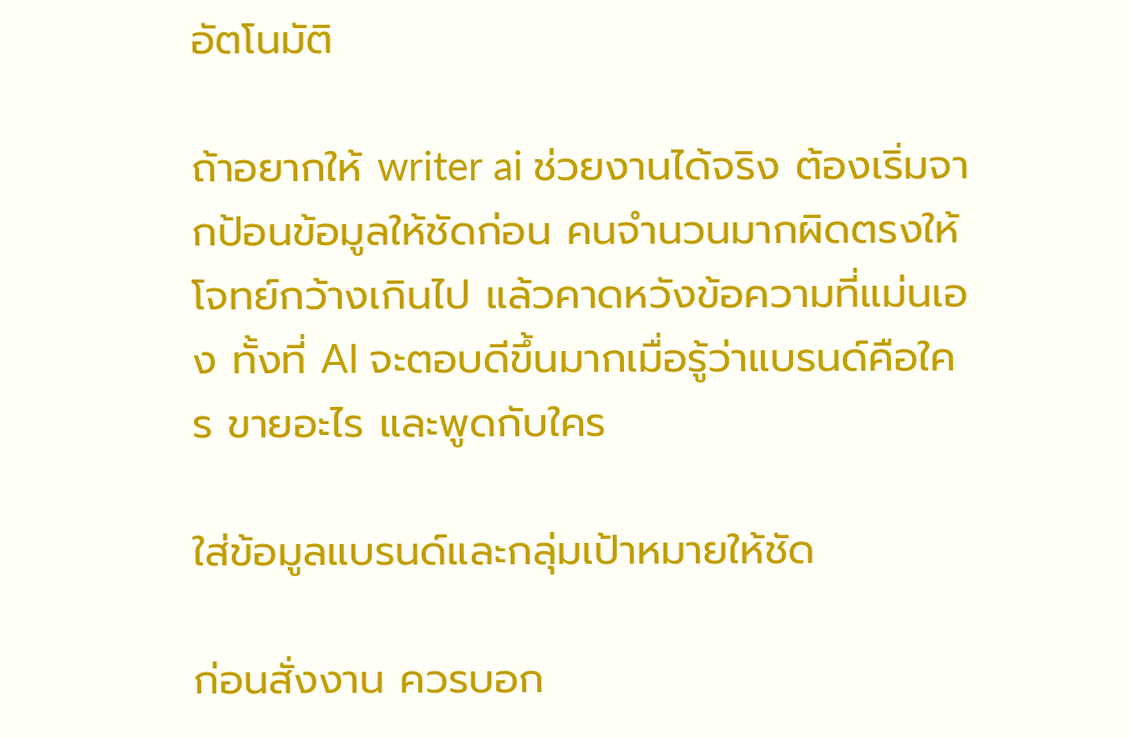อัตโนมัติ

ถ้าอยากให้ writer ai ช่วยงานได้จริง ต้องเริ่มจากป้อนข้อมูลให้ชัดก่อน คนจำนวนมากผิดตรงให้โจทย์กว้างเกินไป แล้วคาดหวังข้อความที่แม่นเอง ทั้งที่ AI จะตอบดีขึ้นมากเมื่อรู้ว่าแบรนด์คือใคร ขายอะไร และพูดกับใคร

ใส่ข้อมูลแบรนด์และกลุ่มเป้าหมายให้ชัด

ก่อนสั่งงาน ควรบอก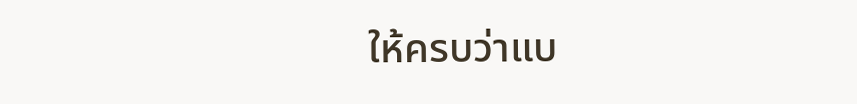ให้ครบว่าแบ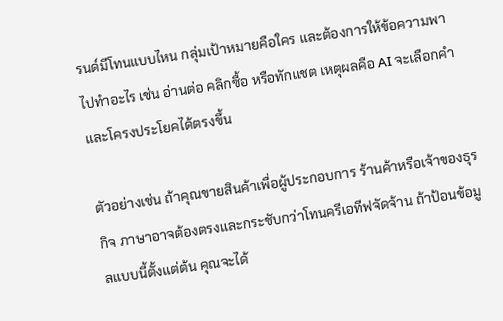รนด์มีโทนแบบไหน กลุ่มเป้าหมายคือใคร และต้องการให้ข้อความพาไปทำอะไร เช่น อ่านต่อ คลิกซื้อ หรือทักแชต เหตุผลคือ AI จะเลือกคำและโครงประโยคได้ตรงขึ้น

ตัวอย่างเช่น ถ้าคุณขายสินค้าเพื่อผู้ประกอบการ ร้านค้าหรือเจ้าของธุรกิจ ภาษาอาจต้องตรงและกระชับกว่าโทนครีเอทีฟจัดจ้าน ถ้าป้อนข้อมูลแบบนี้ตั้งแต่ต้น คุณจะได้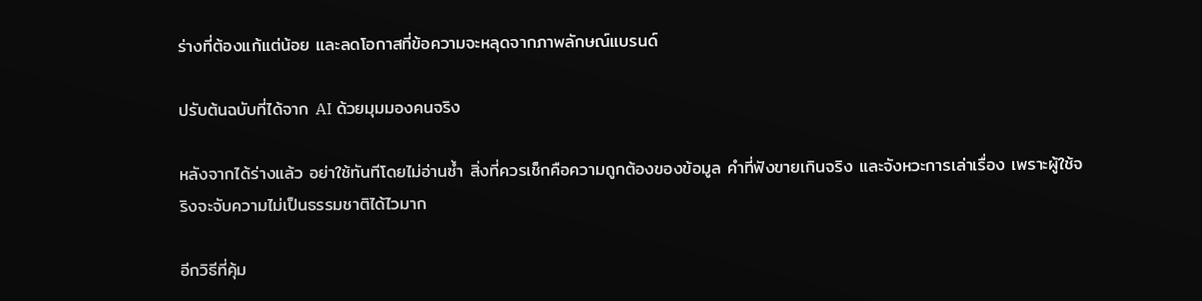ร่างที่ต้องแก้แต่น้อย และลดโอกาสที่ข้อความจะหลุดจากภาพลักษณ์แบรนด์

ปรับต้นฉบับที่ได้จาก AI ด้วยมุมมองคนจริง

หลังจากได้ร่างแล้ว อย่าใช้ทันทีโดยไม่อ่านซ้ำ สิ่งที่ควรเช็กคือความถูกต้องของข้อมูล คำที่ฟังขายเกินจริง และจังหวะการเล่าเรื่อง เพราะผู้ใช้จริงจะจับความไม่เป็นธรรมชาติได้ไวมาก

อีกวิธีที่คุ้ม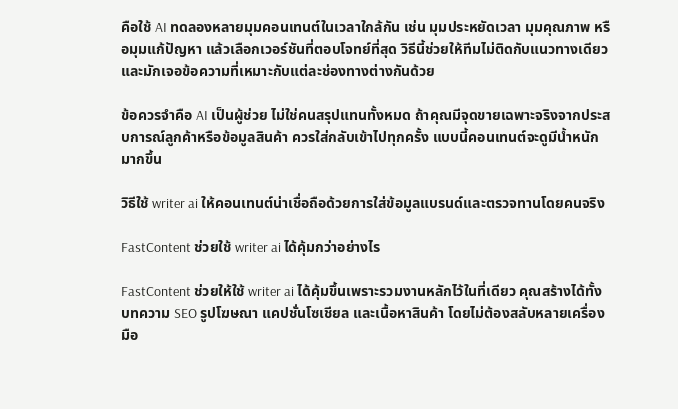คือใช้ AI ทดลองหลายมุมคอนเทนต์ในเวลาใกล้กัน เช่น มุมประหยัดเวลา มุมคุณภาพ หรือมุมแก้ปัญหา แล้วเลือกเวอร์ชันที่ตอบโจทย์ที่สุด วิธีนี้ช่วยให้ทีมไม่ติดกับแนวทางเดียว และมักเจอข้อความที่เหมาะกับแต่ละช่องทางต่างกันด้วย

ข้อควรจำคือ AI เป็นผู้ช่วย ไม่ใช่คนสรุปแทนทั้งหมด ถ้าคุณมีจุดขายเฉพาะจริงจากประสบการณ์ลูกค้าหรือข้อมูลสินค้า ควรใส่กลับเข้าไปทุกครั้ง แบบนี้คอนเทนต์จะดูมีน้ำหนักมากขึ้น

วิธีใช้ writer ai ให้คอนเทนต์น่าเชื่อถือด้วยการใส่ข้อมูลแบรนด์และตรวจทานโดยคนจริง

FastContent ช่วยใช้ writer ai ได้คุ้มกว่าอย่างไร

FastContent ช่วยให้ใช้ writer ai ได้คุ้มขึ้นเพราะรวมงานหลักไว้ในที่เดียว คุณสร้างได้ทั้ง บทความ SEO รูปโฆษณา แคปชั่นโซเชียล และเนื้อหาสินค้า โดยไม่ต้องสลับหลายเครื่องมือ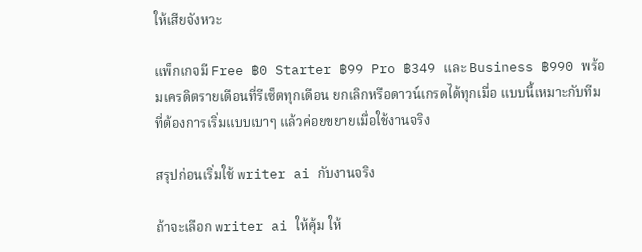ให้เสียจังหวะ

แพ็กเกจมี Free ฿0 Starter ฿99 Pro ฿349 และ Business ฿990 พร้อมเครดิตรายเดือนที่รีเซ็ตทุกเดือน ยกเลิกหรือดาวน์เกรดได้ทุกเมื่อ แบบนี้เหมาะกับทีมที่ต้องการเริ่มแบบเบาๆ แล้วค่อยขยายเมื่อใช้งานจริง

สรุปก่อนเริ่มใช้ writer ai กับงานจริง

ถ้าจะเลือก writer ai ให้คุ้ม ให้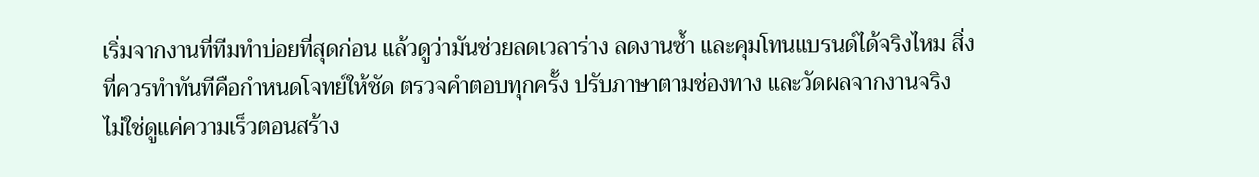เริ่มจากงานที่ทีมทำบ่อยที่สุดก่อน แล้วดูว่ามันช่วยลดเวลาร่าง ลดงานซ้ำ และคุมโทนแบรนด์ได้จริงไหม สิ่งที่ควรทำทันทีคือกำหนดโจทย์ให้ชัด ตรวจคำตอบทุกครั้ง ปรับภาษาตามช่องทาง และวัดผลจากงานจริง ไม่ใช่ดูแค่ความเร็วตอนสร้าง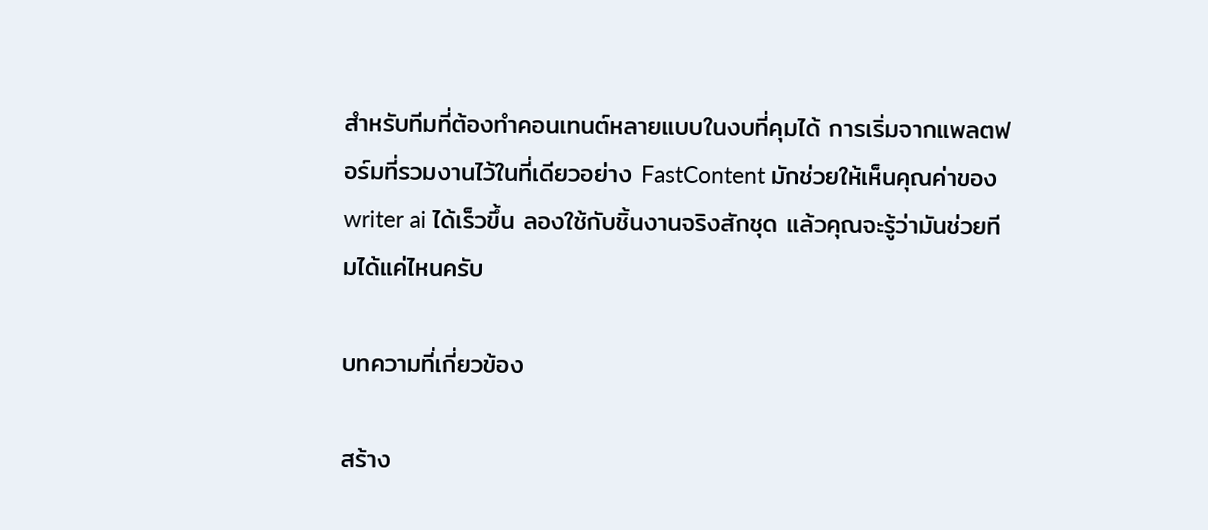สำหรับทีมที่ต้องทำคอนเทนต์หลายแบบในงบที่คุมได้ การเริ่มจากแพลตฟอร์มที่รวมงานไว้ในที่เดียวอย่าง FastContent มักช่วยให้เห็นคุณค่าของ writer ai ได้เร็วขึ้น ลองใช้กับชิ้นงานจริงสักชุด แล้วคุณจะรู้ว่ามันช่วยทีมได้แค่ไหนครับ

บทความที่เกี่ยวข้อง

สร้าง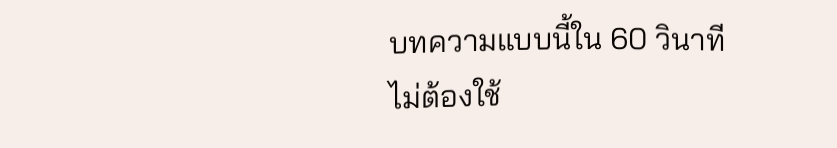บทความแบบนี้ใน 60 วินาที
ไม่ต้องใช้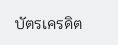บัตรเครดิต